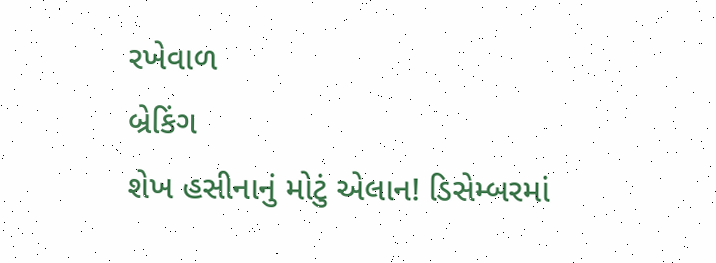રખેવાળ
બ્રેકિંગ
શેખ હસીનાનું મોટું એલાન! ડિસેમ્બરમાં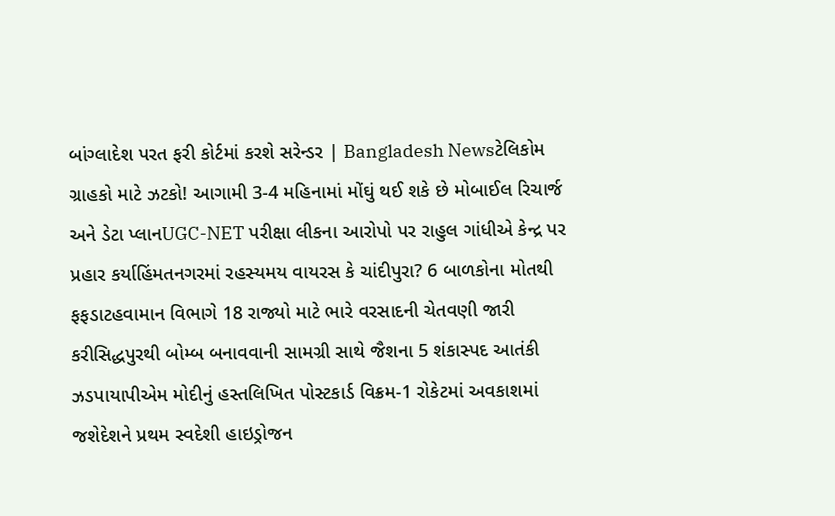બાંગ્લાદેશ પરત ફરી કોર્ટમાં કરશે સરેન્ડર | Bangladesh Newsટેલિકોમ ગ્રાહકો માટે ઝટકો! આગામી 3-4 મહિનામાં મોંઘું થઈ શકે છે મોબાઈલ રિચાર્જ અને ડેટા પ્લાનUGC-NET પરીક્ષા લીકના આરોપો પર રાહુલ ગાંધીએ કેન્દ્ર પર પ્રહાર કર્યાહિંમતનગરમાં રહસ્યમય વાયરસ કે ચાંદીપુરા? 6 બાળકોના મોતથી ફફડાટહવામાન વિભાગે 18 રાજ્યો માટે ભારે વરસાદની ચેતવણી જારી કરીસિદ્ધપુરથી બોમ્બ બનાવવાની સામગ્રી સાથે જૈશના 5 શંકાસ્પદ આતંકી ઝડપાયાપીએમ મોદીનું હસ્તલિખિત પોસ્ટકાર્ડ વિક્રમ-1 રોકેટમાં અવકાશમાં જશેદેશને પ્રથમ સ્વદેશી હાઇડ્રોજન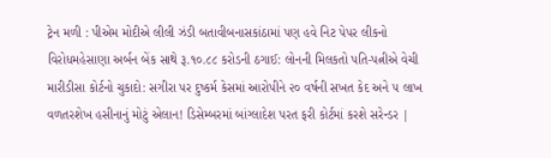ટ્રેન મળી : પીએમ મોદીએ લીલી ઝંડી બતાવીબનાસકાંઠામાં પણ હવે નિટ પેપર લીકનો વિરોધમહેસાણા અર્બન બેંક સાથે રૂ.૧૦.૮૮ કરોડની ઠગાઈ: લોનની મિલકતો પતિ-પત્નીએ વેચી મારીડીસા કોર્ટનો ચુકાદો: સગીરા પર દુષ્કર્મ કેસમાં આરોપીને ૨૦ વર્ષની સખત કેદ અને ૫ લાખ વળતરશેખ હસીનાનું મોટું એલાન! ડિસેમ્બરમાં બાંગ્લાદેશ પરત ફરી કોર્ટમાં કરશે સરેન્ડર |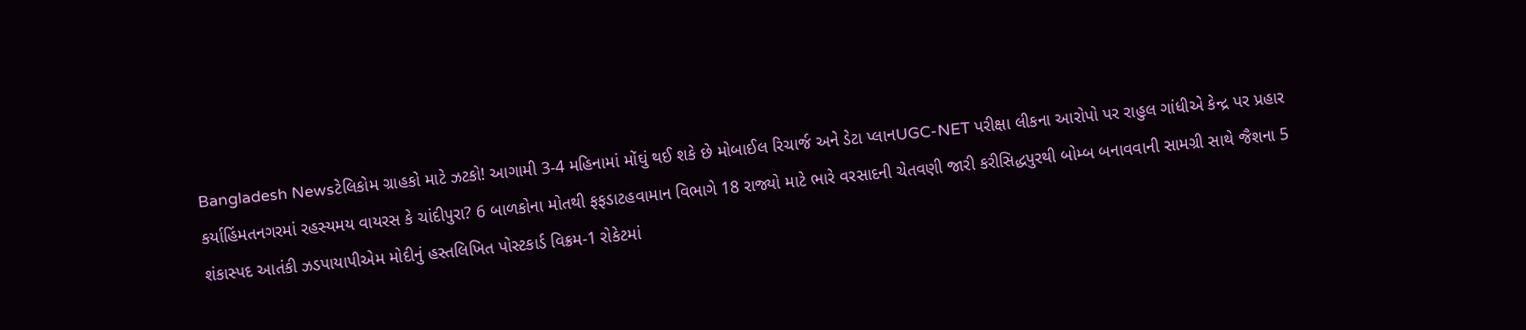Bangladesh Newsટેલિકોમ ગ્રાહકો માટે ઝટકો! આગામી 3-4 મહિનામાં મોંઘું થઈ શકે છે મોબાઈલ રિચાર્જ અને ડેટા પ્લાનUGC-NET પરીક્ષા લીકના આરોપો પર રાહુલ ગાંધીએ કેન્દ્ર પર પ્રહાર કર્યાહિંમતનગરમાં રહસ્યમય વાયરસ કે ચાંદીપુરા? 6 બાળકોના મોતથી ફફડાટહવામાન વિભાગે 18 રાજ્યો માટે ભારે વરસાદની ચેતવણી જારી કરીસિદ્ધપુરથી બોમ્બ બનાવવાની સામગ્રી સાથે જૈશના 5 શંકાસ્પદ આતંકી ઝડપાયાપીએમ મોદીનું હસ્તલિખિત પોસ્ટકાર્ડ વિક્રમ-1 રોકેટમાં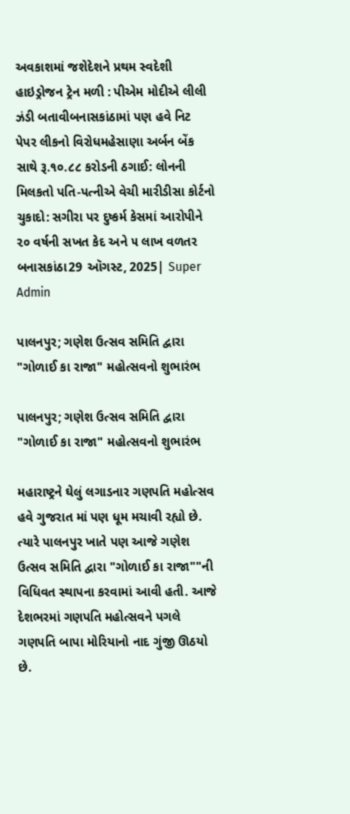અવકાશમાં જશેદેશને પ્રથમ સ્વદેશી હાઇડ્રોજન ટ્રેન મળી : પીએમ મોદીએ લીલી ઝંડી બતાવીબનાસકાંઠામાં પણ હવે નિટ પેપર લીકનો વિરોધમહેસાણા અર્બન બેંક સાથે રૂ.૧૦.૮૮ કરોડની ઠગાઈ: લોનની મિલકતો પતિ-પત્નીએ વેચી મારીડીસા કોર્ટનો ચુકાદો: સગીરા પર દુષ્કર્મ કેસમાં આરોપીને ૨૦ વર્ષની સખત કેદ અને ૫ લાખ વળતર
બનાસકાંઠા29 ઑગસ્ટ, 2025| Super Admin

પાલનપુર; ગણેશ ઉત્સવ સમિતિ દ્વારા "ગોળાઈ કા રાજા" મહોત્સવનો શુભારંભ

પાલનપુર; ગણેશ ઉત્સવ સમિતિ દ્વારા "ગોળાઈ કા રાજા" મહોત્સવનો શુભારંભ

મહારાષ્ટ્રને ઘેલું લગાડનાર ગણપતિ મહોત્સવ હવે ગુજરાત માં પણ ધૂમ મચાવી રહ્યો છે. ત્યારે પાલનપુર ખાતે પણ આજે ગણેશ ઉત્સવ સમિતિ દ્વારા "ગોળાઈ કા રાજા""ની વિધિવત સ્થાપના કરવામાં આવી હતી. આજે દેશભરમાં ગણપતિ મહોત્સવને પગલે ગણપતિ બાપા મોરિયાનો નાદ ગુંજી ઊઠયો છે.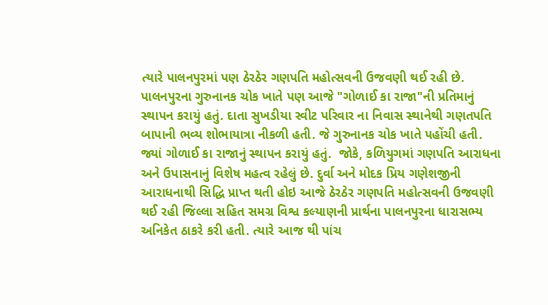ત્યારે પાલનપુરમાં પણ ઠેરઠેર ગણપતિ મહોત્સવની ઉજવણી થઈ રહી છે. પાલનપુરના ગુરુનાનક ચોક ખાતે પણ આજે "ગોળાઈ કા રાજા"ની પ્રતિમાનું સ્થાપન કરાયું હતું. દાતા સુખડીયા સ્વીટ પરિવાર ના નિવાસ સ્થાનેથી ગણતપતિ બાપાની ભવ્ય શોભાયાત્રા નીકળી હતી. જે ગુરુનાનક ચોક ખાતે પહોંચી હતી. જ્યાં ગોળાઈ કા રાજાનું સ્થાપન કરાયું હતું.  જોકે, કળિયુગમાં ગણપતિ આરાધના અને ઉપાસનાનું વિશેષ મહત્વ રહેલું છે. દુર્વા અને મોદક પ્રિય ગણેશજીની આરાધનાથી સિદ્ધિ પ્રાપ્ત થતી હોઇ આજે ઠેરઠેર ગણપતિ મહોત્સવની ઉજવણી થઈ રહી જિલ્લા સહિત સમગ્ર વિશ્વ કલ્યાણની પ્રાર્થના પાલનપુરના ધારાસભ્ય અનિકેત ઠાકરે કરી હતી. ત્યારે આજ થી પાંચ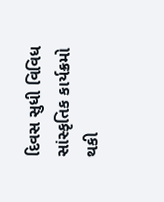દિવસ સુધી વિવિધ સાંસ્કૃતિક કાર્યક્રમો થકી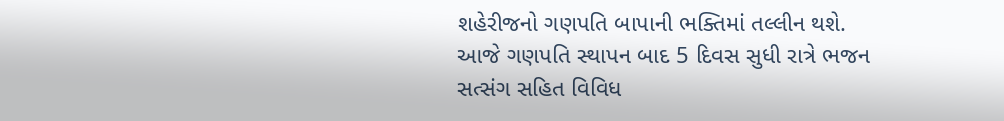શહેરીજનો ગણપતિ બાપાની ભક્તિમાં તલ્લીન થશે. આજે ગણપતિ સ્થાપન બાદ 5 દિવસ સુધી રાત્રે ભજન સત્સંગ સહિત વિવિધ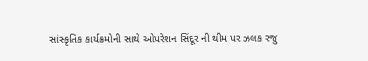સાંસ્કૃતિક કાર્યક્રમોની સાથે ઓપરેશન સિંદૂર ની થીમ પર ઝલક રજુ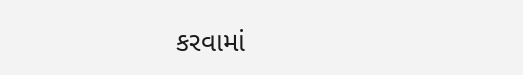કરવામાં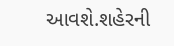આવશે.શહેરની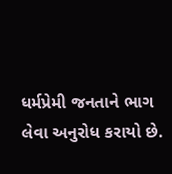ધર્મપ્રેમી જનતાને ભાગ લેવા અનુરોધ કરાયો છે.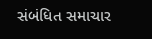સંબંધિત સમાચાર